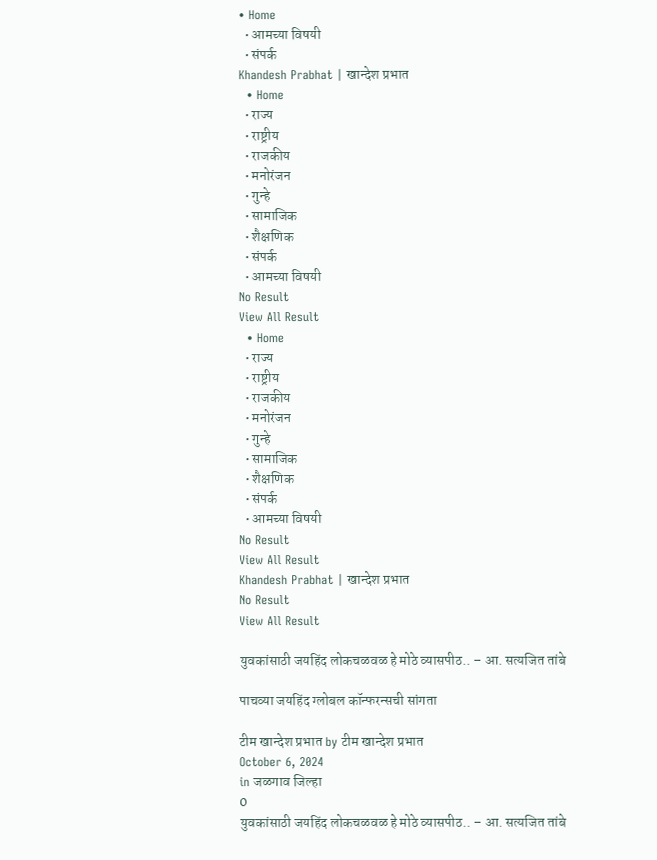• Home
  • आमच्या विषयी
  • संपर्क
Khandesh Prabhat | खान्देश प्रभात
  • Home
  • राज्य
  • राष्ट्रीय
  • राजकीय
  • मनोरंजन
  • गुन्हे
  • सामाजिक
  • शैक्षणिक
  • संपर्क
  • आमच्या विषयी
No Result
View All Result
  • Home
  • राज्य
  • राष्ट्रीय
  • राजकीय
  • मनोरंजन
  • गुन्हे
  • सामाजिक
  • शैक्षणिक
  • संपर्क
  • आमच्या विषयी
No Result
View All Result
Khandesh Prabhat | खान्देश प्रभात
No Result
View All Result

युवकांसाठी जयहिंद लोकचळवळ हे मोठे व्यासपीठ.. – आ. सत्यजित तांबे

पाचव्या जयहिंद ग्लोबल कॉन्फरन्सची सांगता

टीम खान्देश प्रभात by टीम खान्देश प्रभात
October 6, 2024
in जळगाव जिल्हा
0
युवकांसाठी जयहिंद लोकचळवळ हे मोठे व्यासपीठ.. – आ. सत्यजित तांबे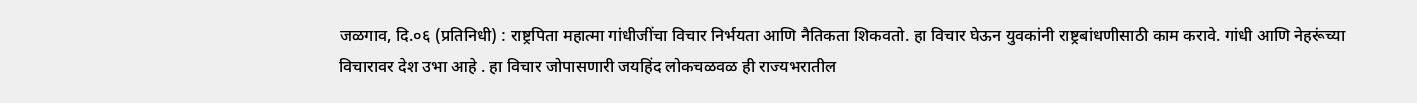जळगाव, दि.०६ (प्रतिनिधी) : राष्ट्रपिता महात्मा गांधीजींचा विचार निर्भयता आणि नैतिकता शिकवतो. हा विचार घेऊन युवकांनी राष्ट्रबांधणीसाठी काम करावे. गांधी आणि नेहरूंच्या विचारावर देश उभा आहे . हा विचार जोपासणारी जयहिंद लोकचळवळ ही राज्यभरातील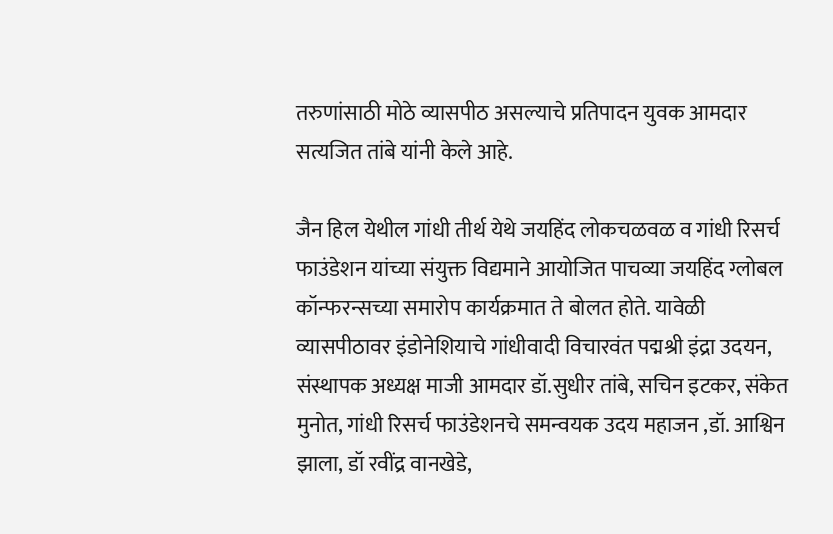तरुणांसाठी मोठे व्यासपीठ असल्याचे प्रतिपादन युवक आमदार सत्यजित तांबे यांनी केले आहे.

जैन हिल येथील गांधी तीर्थ येथे जयहिंद लोकचळवळ व गांधी रिसर्च फाउंडेशन यांच्या संयुक्त विद्यमाने आयोजित पाचव्या जयहिंद ग्लोबल कॉन्फरन्सच्या समारोप कार्यक्रमात ते बोलत होते. यावेळी व्यासपीठावर इंडोनेशियाचे गांधीवादी विचारवंत पद्मश्री इंद्रा उदयन, संस्थापक अध्यक्ष माजी आमदार डॉ.सुधीर तांबे, सचिन इटकर, संकेत मुनोत, गांधी रिसर्च फाउंडेशनचे समन्वयक उदय महाजन ,डॉ. आश्विन झाला, डॉ रवींद्र वानखेडे,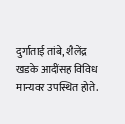दुर्गाताई तांबे, शैलेंद्र खडके आदींसह विविध मान्यवर उपस्थित होते.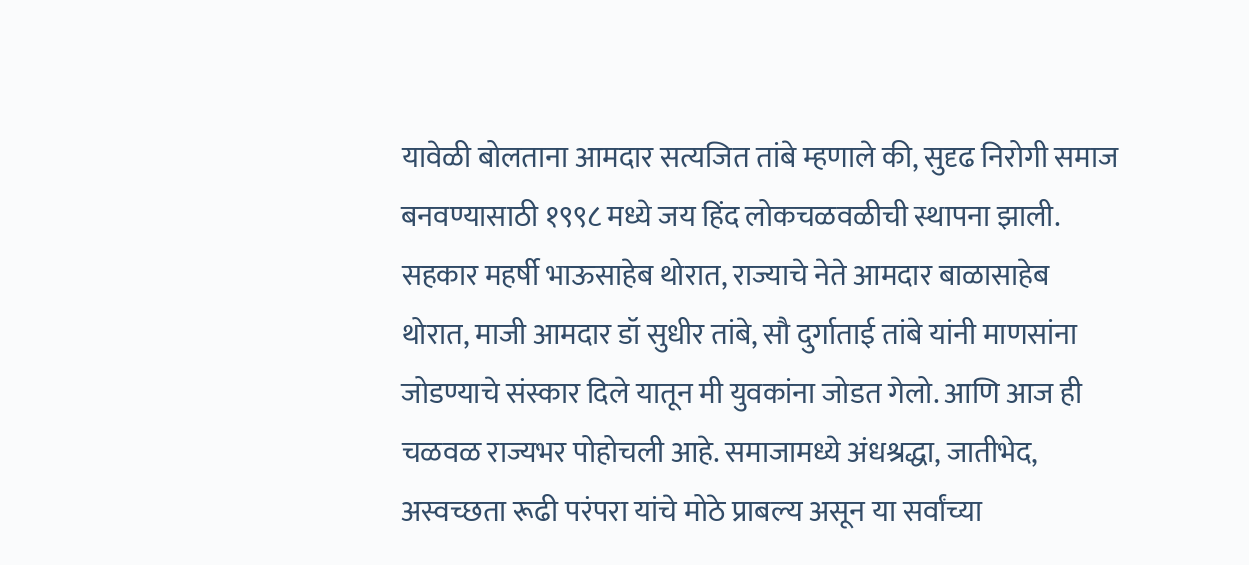यावेळी बोलताना आमदार सत्यजित तांबे म्हणाले की, सुदृढ निरोगी समाज बनवण्यासाठी १९९८ मध्ये जय हिंद लोकचळवळीची स्थापना झाली. सहकार महर्षी भाऊसाहेब थोरात, राज्याचे नेते आमदार बाळासाहेब थोरात, माजी आमदार डॉ सुधीर तांबे, सौ दुर्गाताई तांबे यांनी माणसांना जोडण्याचे संस्कार दिले यातून मी युवकांना जोडत गेलो. आणि आज ही चळवळ राज्यभर पोहोचली आहे. समाजामध्ये अंधश्रद्धा, जातीभेद, अस्वच्छता रूढी परंपरा यांचे मोठे प्राबल्य असून या सर्वांच्या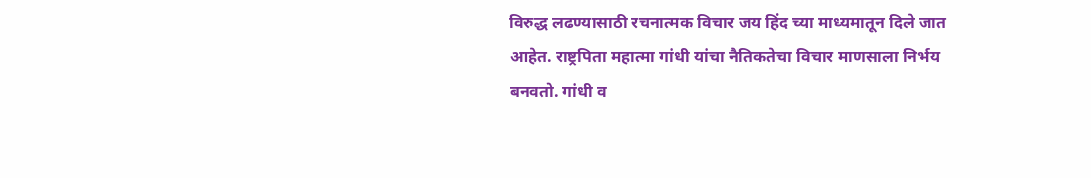विरुद्ध लढण्यासाठी रचनात्मक विचार जय हिंद च्या माध्यमातून दिले जात आहेत. राष्ट्रपिता महात्मा गांधी यांचा नैतिकतेचा विचार माणसाला निर्भय बनवतो. गांधी व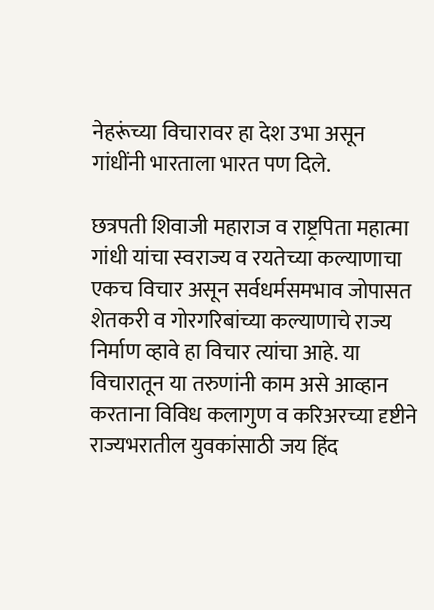नेहरूंच्या विचारावर हा देश उभा असून गांधींनी भारताला भारत पण दिले.

छत्रपती शिवाजी महाराज व राष्ट्रपिता महात्मा गांधी यांचा स्वराज्य व रयतेच्या कल्याणाचा एकच विचार असून सर्वधर्मसमभाव जोपासत शेतकरी व गोरगरिबांच्या कल्याणाचे राज्य निर्माण व्हावे हा विचार त्यांचा आहे. या विचारातून या तरुणांनी काम असे आव्हान करताना विविध कलागुण व करिअरच्या दृष्टीने राज्यभरातील युवकांसाठी जय हिंद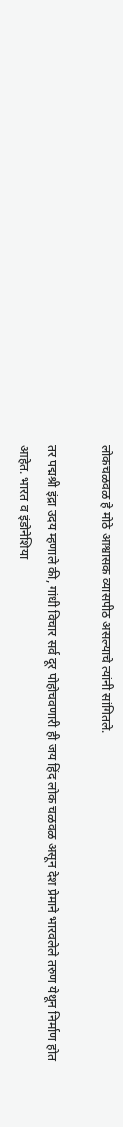लोकचळवळ हे मोठे आश्वासक व्यासपीठ असल्याचे त्यांनी सांगितले.

तर पद्मश्री इंद्रा उदय म्हणाले की, गांधी विचार सर्व दूर पोहोचवणारी ही जय हिंद लोक चळवळ असून देश प्रेमाने भारवलेले तरुण येथून निर्माण होत आहेत. भारत व इंडोनेशिया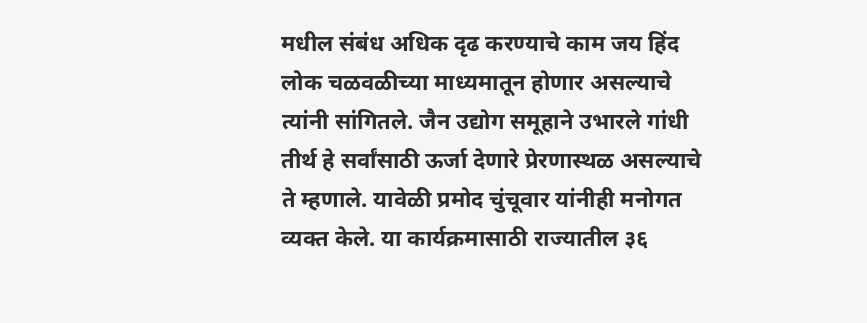मधील संबंध अधिक दृढ करण्याचे काम जय हिंद लोक चळवळीच्या माध्यमातून होणार असल्याचे त्यांनी सांगितले. जैन उद्योग समूहाने उभारले गांधी तीर्थ हे सर्वांसाठी ऊर्जा देणारे प्रेरणास्थळ असल्याचे ते म्हणाले. यावेळी प्रमोद चुंचूवार यांनीही मनोगत व्यक्त केले. या कार्यक्रमासाठी राज्यातील ३६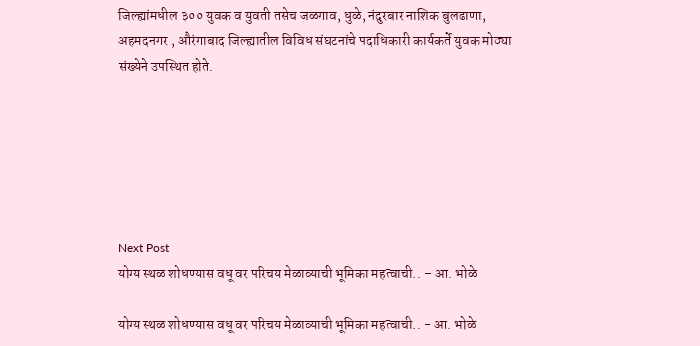जिल्ह्यांमधील ३०० युवक व युवती तसेच जळगाव, धुळे, नंदुरबार नाशिक बुलढाणा, अहमदनगर , औरंगाबाद जिल्ह्यातील विविध संघटनांचे पदाधिकारी कार्यकर्ते युवक मोठ्या संख्येने उपस्थित होते.






Next Post
योग्य स्थळ शोधण्यास वधू वर परिचय मेळाव्याची भूमिका महत्वाची.. – आ. भोळे

योग्य स्थळ शोधण्यास वधू वर परिचय मेळाव्याची भूमिका महत्वाची.. - आ. भोळे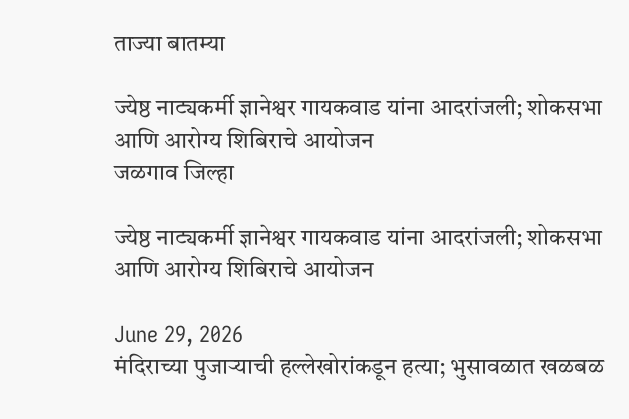ताज्या बातम्या

ज्येष्ठ नाट्यकर्मी ज्ञानेश्वर गायकवाड यांना आदरांजली; शोकसभा आणि आरोग्य शिबिराचे आयोजन
जळगाव जिल्हा

ज्येष्ठ नाट्यकर्मी ज्ञानेश्वर गायकवाड यांना आदरांजली; शोकसभा आणि आरोग्य शिबिराचे आयोजन

June 29, 2026
मंदिराच्या पुजाऱ्याची हल्लेखोरांकडून हत्या; भुसावळात खळबळ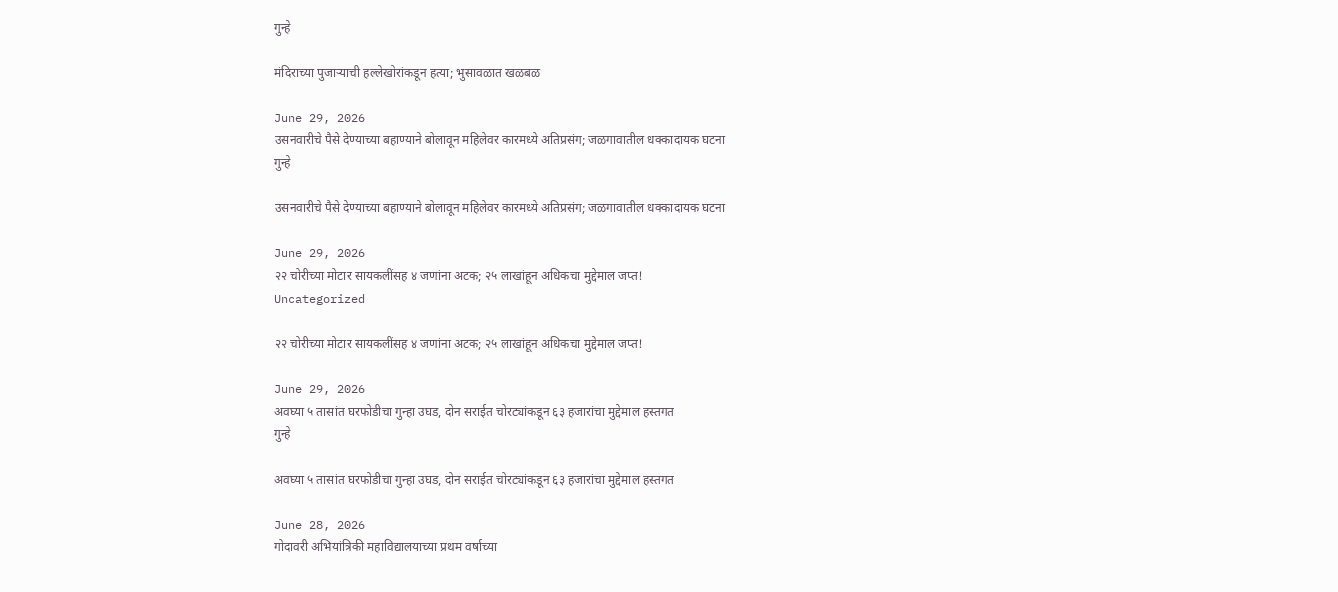गुन्हे

मंदिराच्या पुजाऱ्याची हल्लेखोरांकडून हत्या; भुसावळात खळबळ

June 29, 2026
उसनवारीचे पैसे देण्याच्या बहाण्याने बोलावून महिलेवर कारमध्ये अतिप्रसंग; जळगावातील धक्कादायक घटना
गुन्हे

उसनवारीचे पैसे देण्याच्या बहाण्याने बोलावून महिलेवर कारमध्ये अतिप्रसंग; जळगावातील धक्कादायक घटना

June 29, 2026
२२ चोरीच्या मोटार सायकलींसह ४ जणांना अटक; २५ लाखांहून अधिकचा मुद्देमाल जप्त!
Uncategorized

२२ चोरीच्या मोटार सायकलींसह ४ जणांना अटक; २५ लाखांहून अधिकचा मुद्देमाल जप्त!

June 29, 2026
अवघ्या ५ तासांत घरफोडीचा गुन्हा उघड, दोन सराईत चोरट्यांकडून ६३ हजारांचा मुद्देमाल हस्तगत
गुन्हे

अवघ्या ५ तासांत घरफोडीचा गुन्हा उघड, दोन सराईत चोरट्यांकडून ६३ हजारांचा मुद्देमाल हस्तगत

June 28, 2026
गोदावरी अभियांत्रिकी महाविद्यालयाच्या प्रथम वर्षाच्या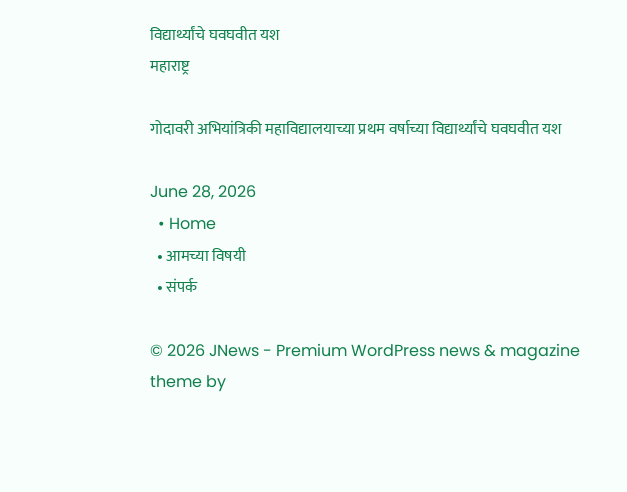विद्यार्थ्यांचे घवघवीत यश
महाराष्ट्र

गोदावरी अभियांत्रिकी महाविद्यालयाच्या प्रथम वर्षाच्या विद्यार्थ्यांचे घवघवीत यश

June 28, 2026
  • Home
  • आमच्या विषयी
  • संपर्क

© 2026 JNews - Premium WordPress news & magazine theme by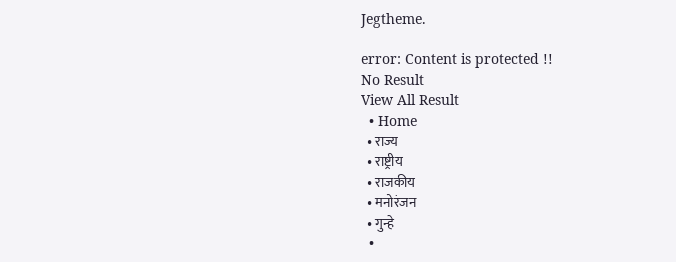Jegtheme.

error: Content is protected !!
No Result
View All Result
  • Home
  • राज्य
  • राष्ट्रीय
  • राजकीय
  • मनोरंजन
  • गुन्हे
  •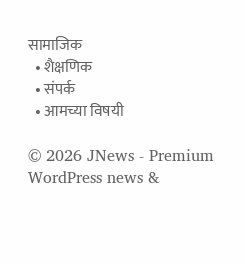सामाजिक
  • शैक्षणिक
  • संपर्क
  • आमच्या विषयी

© 2026 JNews - Premium WordPress news &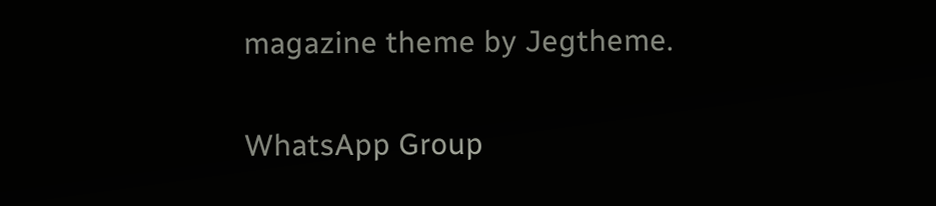magazine theme by Jegtheme.

WhatsApp Group